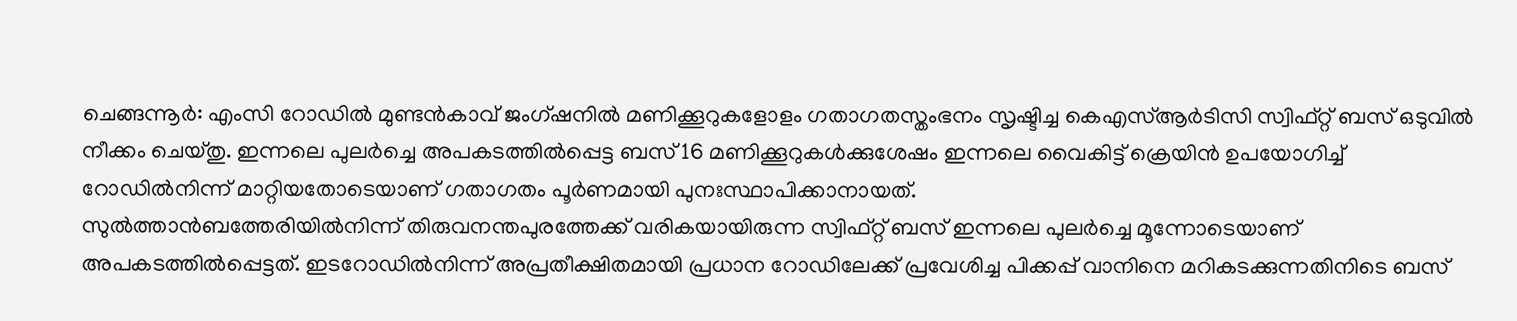ചെങ്ങന്നൂർ: എംസി റോഡിൽ മുണ്ടൻകാവ് ജംഗ്ഷനിൽ മണിക്കൂറുകളോളം ഗതാഗതസ്തംഭനം സൃഷ്ടിച്ച കെഎസ്ആർടിസി സ്വിഫ്റ്റ് ബസ് ഒടുവിൽ നീക്കം ചെയ്തു. ഇന്നലെ പുലർച്ചെ അപകടത്തിൽപ്പെട്ട ബസ് 16 മണിക്കൂറുകൾക്കുശേഷം ഇന്നലെ വൈകിട്ട് ക്രെയിൻ ഉപയോഗിച്ച് റോഡിൽനിന്ന് മാറ്റിയതോടെയാണ് ഗതാഗതം പൂർണമായി പുനഃസ്ഥാപിക്കാനായത്.
സുൽത്താൻബത്തേരിയിൽനിന്ന് തിരുവനന്തപുരത്തേക്ക് വരികയായിരുന്ന സ്വിഫ്റ്റ് ബസ് ഇന്നലെ പുലർച്ചെ മൂന്നോടെയാണ് അപകടത്തിൽപ്പെട്ടത്. ഇടറോഡിൽനിന്ന് അപ്രതീക്ഷിതമായി പ്രധാന റോഡിലേക്ക് പ്രവേശിച്ച പിക്കപ്പ് വാനിനെ മറികടക്കുന്നതിനിടെ ബസ്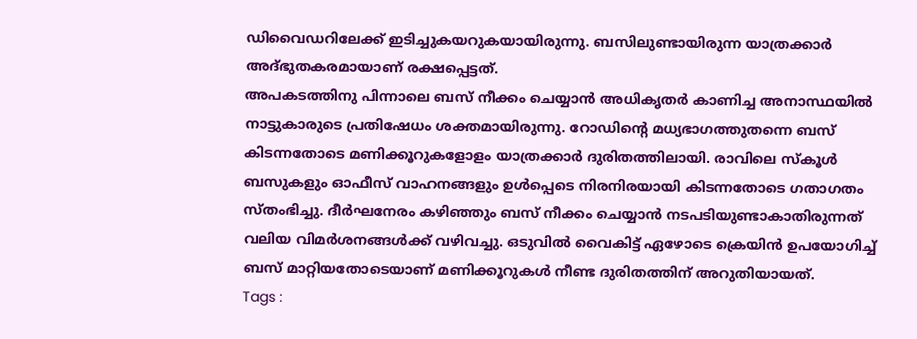ഡിവൈഡറിലേക്ക് ഇടിച്ചുകയറുകയായിരുന്നു. ബസിലുണ്ടായിരുന്ന യാത്രക്കാർ അദ്ഭുതകരമായാണ് രക്ഷപ്പെട്ടത്.
അപകടത്തിനു പിന്നാലെ ബസ് നീക്കം ചെയ്യാൻ അധികൃതർ കാണിച്ച അനാസ്ഥയിൽ നാട്ടുകാരുടെ പ്രതിഷേധം ശക്തമായിരുന്നു. റോഡിന്റെ മധ്യഭാഗത്തുതന്നെ ബസ് കിടന്നതോടെ മണിക്കൂറുകളോളം യാത്രക്കാർ ദുരിതത്തിലായി. രാവിലെ സ്കൂൾ ബസുകളും ഓഫീസ് വാഹനങ്ങളും ഉൾപ്പെടെ നിരനിരയായി കിടന്നതോടെ ഗതാഗതം സ്തംഭിച്ചു. ദീർഘനേരം കഴിഞ്ഞും ബസ് നീക്കം ചെയ്യാൻ നടപടിയുണ്ടാകാതിരുന്നത് വലിയ വിമർശനങ്ങൾക്ക് വഴിവച്ചു. ഒടുവിൽ വൈകിട്ട് ഏഴോടെ ക്രെയിൻ ഉപയോഗിച്ച് ബസ് മാറ്റിയതോടെയാണ് മണിക്കൂറുകൾ നീണ്ട ദുരിതത്തിന് അറുതിയായത്.
Tags :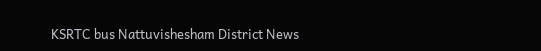KSRTC bus Nattuvishesham District News